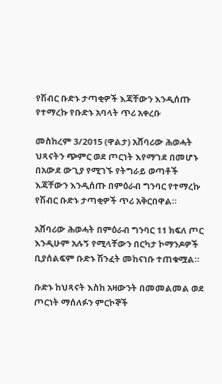የሽብር ቡድኑ ታጣቂዎች እጃቸውን እንዲሰጡ የተማረኩ የቡድኑ አባላት ጥሪ አቀረቡ

መስከረም 3/2015 (ዋልታ) አሸባሪው ሕወሓት ህጻናትን ጭምር ወደ ጦርነት እየማገደ በመሆኑ በአውደ ውጊያ የሚገኙ የትግራይ ወጣቶች እጃቸውን እንዲሰጡ በምዕራብ ግንባር የተማረኩ የሽብር ቡድኑ ታጣቂዎች ጥሪ አቅርበዋል።

አሸባሪው ሕወሓት በምዕራብ ግንባር 11 ክፍለ ጦር እንዲሁም አሉኝ የሚላቸውን በርካታ ኮማንዶዎች ቢያሰልፍም ቡድኑ ሽንፈት መከናነቡ ተጠቁሟል።

ቡድኑ ከህጻናት እስከ አዛውንት በመመልመል ወደ ጦርነት ማሰለፉን ምርኮኞች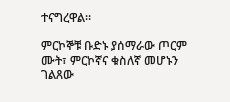ተናግረዋል።

ምርኮኞቹ ቡድኑ ያሰማራው ጦርም ሙት፣ ምርኮኛና ቁስለኛ መሆኑን ገልጸው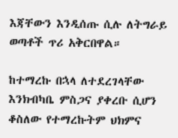እጃቸውን እንዲሰጡ ሲሉ ለትግራይ ወጣቶች ጥሪ አቅርበዋል።

ከተማረኩ በኋላ ለተደረገላቸው እንክብካቤ ምስጋና ያቀረቡ ሲሆን ቆስለው የተማረኩትም ህክምና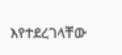እየተደረገላቸው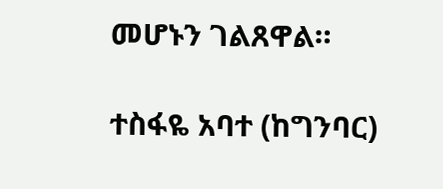መሆኑን ገልጸዋል።

ተስፋዬ አባተ (ከግንባር)